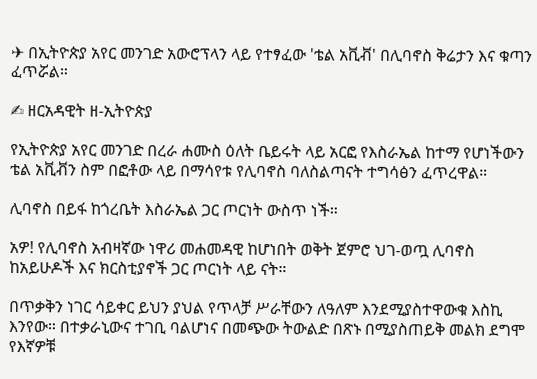✈ በኢትዮጵያ አየር መንገድ አውሮፕላን ላይ የተፃፈው 'ቴል አቪቭ' በሊባኖስ ቅሬታን እና ቁጣን ፈጥሯል።

✍ ዘርአዳዊት ዘ-ኢትዮጵያ

የኢትዮጵያ አየር መንገድ በረራ ሐሙስ ዕለት ቤይሩት ላይ አርፎ የእስራኤል ከተማ የሆነችውን ቴል አቪቭን ስም በፎቶው ላይ በማሳየቱ የሊባኖስ ባለስልጣናት ተግሳፅን ፈጥረዋል።

ሊባኖስ በይፋ ከጎረቤት እስራኤል ጋር ጦርነት ውስጥ ነች።

አዎ! የሊባኖስ አብዛኛው ነዋሪ መሐመዳዊ ከሆነበት ወቅት ጀምሮ ህገ-ወጧ ሊባኖስ ከአይሁዶች እና ክርስቲያኖች ጋር ጦርነት ላይ ናት።

በጥቃቅን ነገር ሳይቀር ይህን ያህል የጥላቻ ሥራቸውን ለዓለም እንደሚያስተዋውቁ እስኪ እንየው። በተቃራኒውና ተገቢ ባልሆነና በመጭው ትውልድ በጽኑ በሚያስጠይቅ መልክ ደግሞ የእኛዎቹ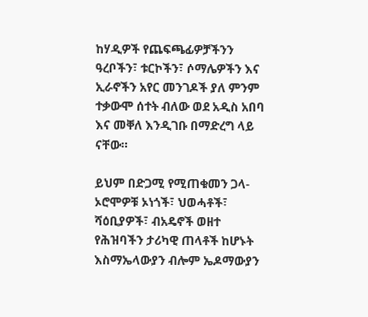ከሃዲዎች የጨፍጫፊዎቻችንን ዓረቦችን፣ ቱርኮችን፣ ሶማሌዎችን እና ኢራኖችን አየር መንገዶች ያለ ምንም ተቃውሞ ሰተት ብለው ወደ አዲስ አበባ እና መቐለ እንዲገቡ በማድረግ ላይ ናቸው።

ይህም በድጋሚ የሚጠቁመን ጋላ-ኦሮሞዎቹ ኦነጎች፣ ህወሓቶች፣ ሻዕቢያዎች፣ ብአዴኖች ወዘተ የሕዝባችን ታሪካዊ ጠላቶች ከሆኑት እስማኤላውያን ብሎም ኤዶማውያን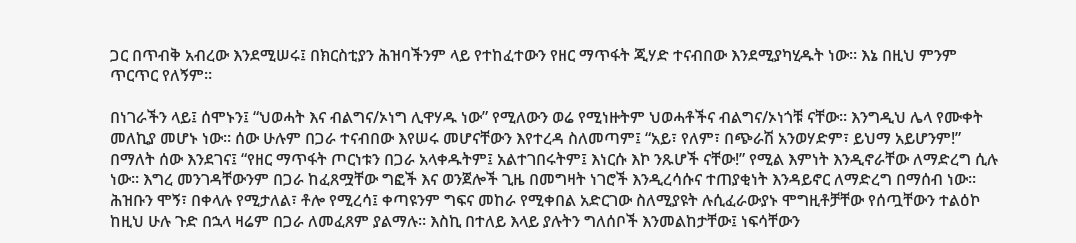ጋር በጥብቅ አብረው እንደሚሠሩ፤ በክርስቲያን ሕዝባችንም ላይ የተከፈተውን የዘር ማጥፋት ጂሃድ ተናብበው እንደሚያካሂዱት ነው። እኔ በዚህ ምንም ጥርጥር የለኝም።

በነገራችን ላይ፤ ሰሞኑን፤ “ህወሓት እና ብልግና/ኦነግ ሊዋሃዱ ነው” የሚለውን ወሬ የሚነዙትም ህወሓቶችና ብልግና/ኦነጎቹ ናቸው። እንግዲህ ሌላ የሙቀት መለኪያ መሆኑ ነው። ሰው ሁሉም በጋራ ተናብበው እየሠሩ መሆናቸውን እየተረዳ ስለመጣም፤ “አይ፣ የለም፣ በጭራሽ አንወሃድም፣ ይህማ አይሆንም!” በማለት ሰው እንደገና፤ “የዘር ማጥፋት ጦርነቱን በጋራ አላቀዱትም፤ አልተገበሩትም፤ እነርሱ እኮ ንጹሆች ናቸው!” የሚል እምነት እንዲኖራቸው ለማድረግ ሲሉ ነው። እግረ መንገዳቸውንም በጋራ ከፈጸሟቸው ግፎች እና ወንጀሎች ጊዜ በመግዛት ነገሮች እንዲረሳሱና ተጠያቂነት እንዳይኖር ለማድረግ በማሰብ ነው። ሕዝቡን ሞኝ፣ በቀላሉ የሚታለል፣ ቶሎ የሚረሳ፤ ቀጣዩንም ግፍና መከራ የሚቀበል አድርገው ስለሚያዩት ሉሲፈራውያኑ ሞግዚቶቻቸው የሰጧቸውን ተልዕኮ ከዚህ ሁሉ ጉድ በኋላ ዛሬም በጋራ ለመፈጸም ያልማሉ። እስኪ በተለይ እላይ ያሉትን ግለሰቦች እንመልከታቸው፤ ነፍሳቸውን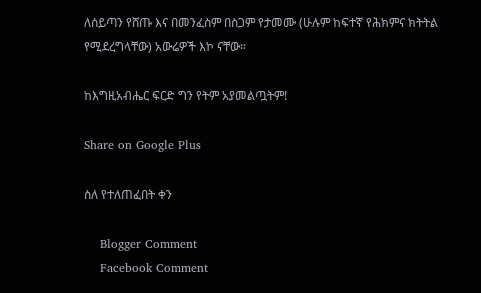ለሰይጣን የሸጡ እና በመንፈስም በስጋም የታመሙ (ሁሉም ከፍተኛ የሕክምና ክትትል የሚደረግላቸው) አውሬዎች እኮ ናቸው።

ከእግዚአብሔር ፍርድ ግን የትም አያመልጧትም!

Share on Google Plus

ስለ የተለጠፈበት ቀን

    Blogger Comment
    Facebook Comment